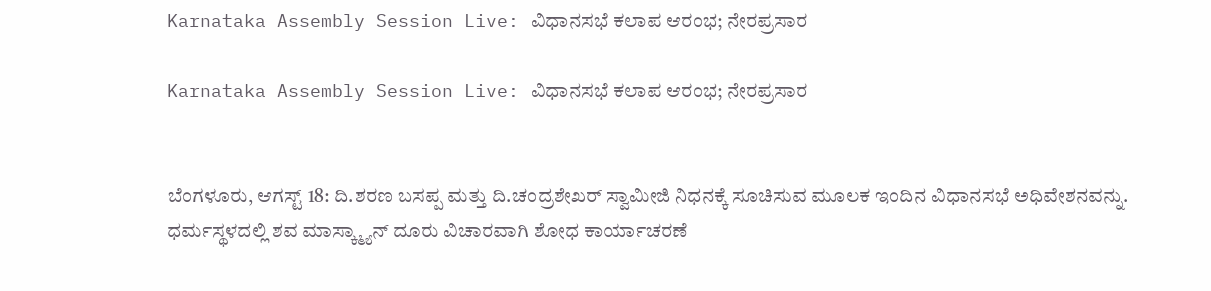Karnataka Assembly Session Live: ವಿಧಾನಸಭೆ ಕಲಾಪ ಆರಂಭ; ನೇರಪ್ರಸಾರ

Karnataka Assembly Session Live: ವಿಧಾನಸಭೆ ಕಲಾಪ ಆರಂಭ; ನೇರಪ್ರಸಾರ


ಬೆಂಗಳೂರು, ಆಗಸ್ಟ್ 18: ದಿ.ಶರಣ ಬಸಪ್ಪ ಮತ್ತು ದಿ.ಚಂದ್ರಶೇಖರ್ ಸ್ವಾಮೀಜಿ ನಿಧನಕ್ಕೆ ಸೂಚಿಸುವ ಮೂಲಕ ಇಂದಿನ ವಿಧಾನಸಭೆ ಅಧಿವೇಶನವನ್ನು. ಧರ್ಮಸ್ಥಳದಲ್ಲಿ ಶವ ಮಾಸ್ಕ್ಮ್ಯಾನ್ ದೂರು ವಿಚಾರವಾಗಿ ಶೋಧ ಕಾರ್ಯಾಚರಣೆ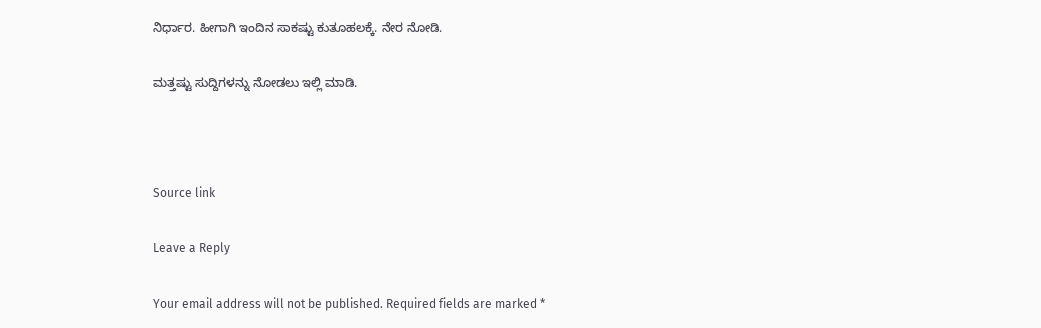ನಿರ್ಧಾರ. ಹೀಗಾಗಿ ಇಂದಿನ ಸಾಕಷ್ಟು ಕುತೂಹಲಕ್ಕೆ. ನೇರ ನೋಡಿ.

ಮತ್ತಷ್ಟು ಸುದ್ದಿಗಳನ್ನು ನೋಡಲು ಇಲ್ಲಿ ಮಾಡಿ.



Source link

Leave a Reply

Your email address will not be published. Required fields are marked *